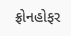ફ્રોનહોફર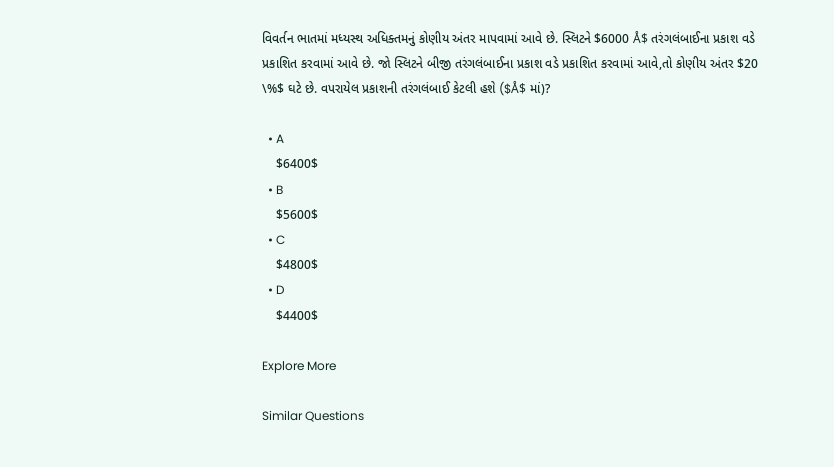વિવર્તન ભાતમાં મધ્યસ્થ અધિક્તમનું કોણીય અંતર માપવામાં આવે છે. સ્લિટને $6000 Å$ તરંગલંબાઈના પ્રકાશ વડે પ્રકાશિત કરવામાં આવે છે. જો સ્લિટને બીજી તરંગલંબાઈના પ્રકાશ વડે પ્રકાશિત કરવામાં આવે,તો કોણીય અંતર $20 \%$ ઘટે છે. વપરાયેલ પ્રકાશની તરંગલંબાઈ કેટલી હશે ($Å$ માં)?

  • A
    $6400$
  • B
    $5600$
  • C
    $4800$
  • D
    $4400$

Explore More

Similar Questions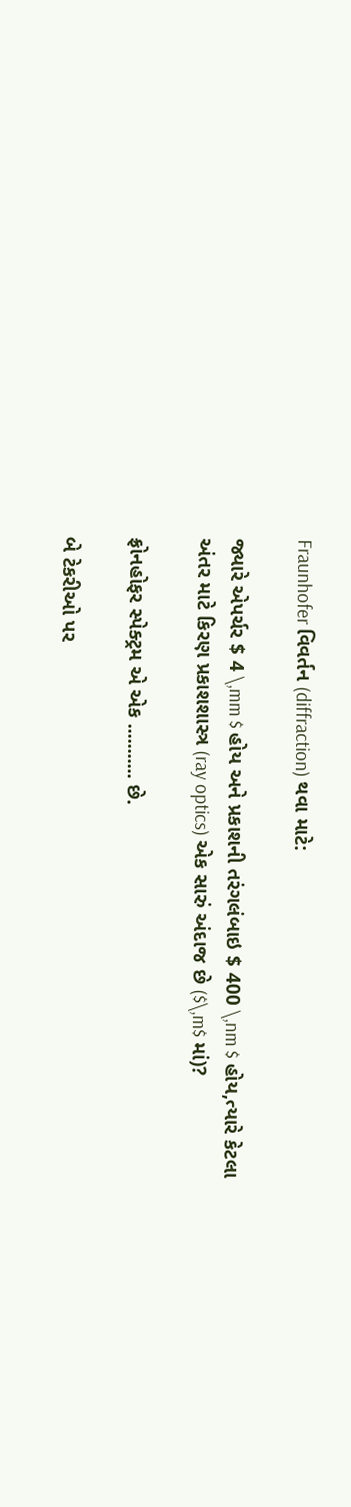Fraunhofer વિવર્તન (diffraction) થવા માટે:

જ્યારે એપર્ચર $ 4 \,mm $ હોય અને પ્રકાશની તરંગલંબાઇ $ 400 \,nm $ હોય,ત્યારે કેટલા અંતર માટે કિરણ પ્રકાશશાસ્ત્ર (ray optics) એક સારું અંદાજ છે ($\,m$ માં)?

ફ્રોનહોફર સ્પેક્ટ્રમ એ એક ........... છે.

બે ટેકરીઓ પર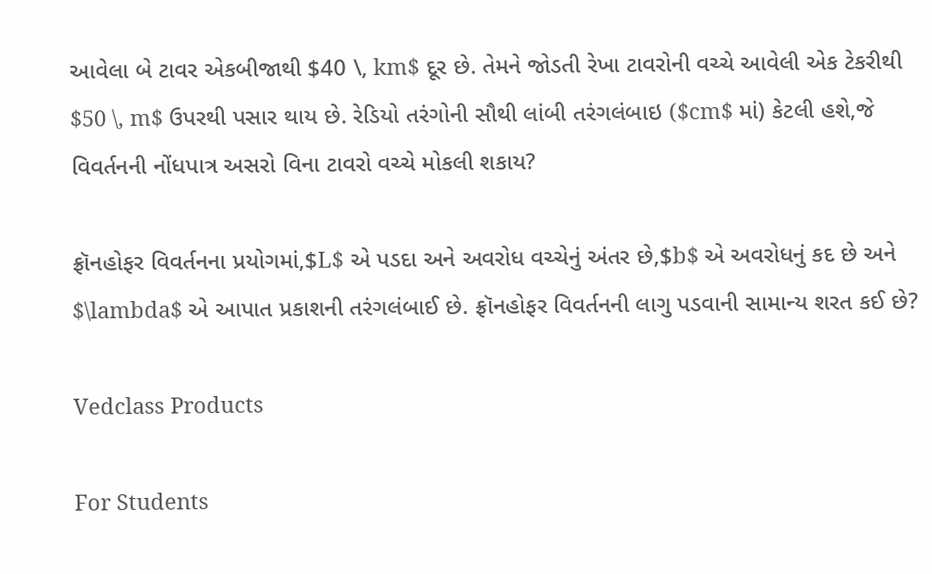આવેલા બે ટાવર એકબીજાથી $40 \, km$ દૂર છે. તેમને જોડતી રેખા ટાવરોની વચ્ચે આવેલી એક ટેકરીથી $50 \, m$ ઉપરથી પસાર થાય છે. રેડિયો તરંગોની સૌથી લાંબી તરંગલંબાઇ ($cm$ માં) કેટલી હશે,જે વિવર્તનની નોંધપાત્ર અસરો વિના ટાવરો વચ્ચે મોકલી શકાય?

ફ્રૉનહોફર વિવર્તનના પ્રયોગમાં,$L$ એ પડદા અને અવરોધ વચ્ચેનું અંતર છે,$b$ એ અવરોધનું કદ છે અને $\lambda$ એ આપાત પ્રકાશની તરંગલંબાઈ છે. ફ્રૉનહોફર વિવર્તનની લાગુ પડવાની સામાન્ય શરત કઈ છે?

Vedclass Products

For Students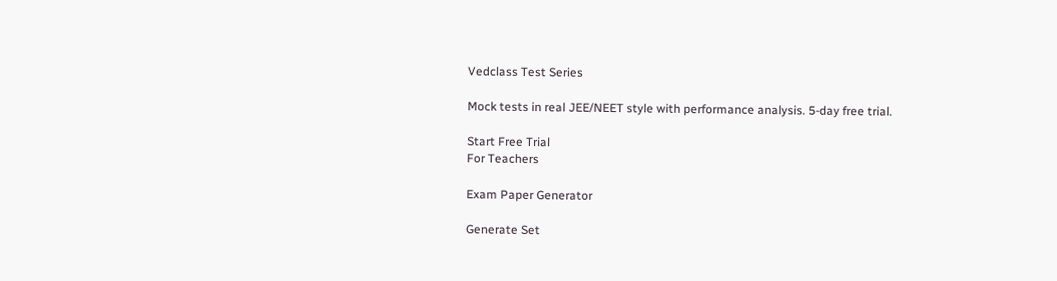Vedclass Test Series

Mock tests in real JEE/NEET style with performance analysis. 5-day free trial.

Start Free Trial
For Teachers

Exam Paper Generator

Generate Set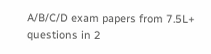A/B/C/D exam papers from 7.5L+ questions in 2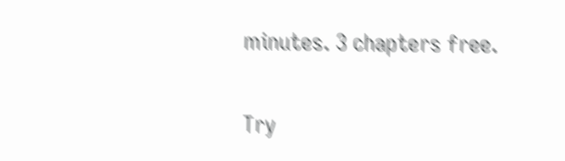minutes. 3 chapters free.

Try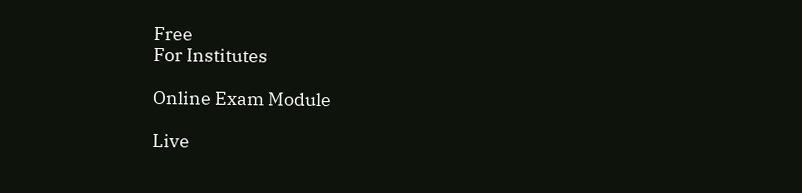Free
For Institutes

Online Exam Module

Live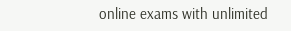online exams with unlimited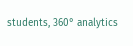students, 360° analytics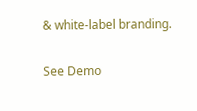& white-label branding.

See Demo